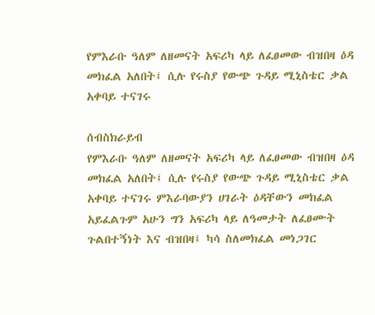የምእራቡ ዓለም ለዘመናት አፍሪካ ላይ ለፈፀመው ብዝበዛ ዕዳ መክፈል አለበት፤ ሲሉ የሩስያ የውጭ ጉዳይ ሚኒስቴር ቃል አቀባይ ተናገሩ

ሰብስክራይብ
የምእራቡ ዓለም ለዘመናት አፍሪካ ላይ ለፈፀመው ብዝበዛ ዕዳ መክፈል አለበት፤ ሲሉ የሩስያ የውጭ ጉዳይ ሚኒስቴር ቃል አቀባይ ተናገሩ ምእራባውያን ሀገራት ዕዳቸውን መክፈል አይፈልጉም አሁን ግን አፍሪካ ላይ ለዓመታት ለፈፀሙት ጉልበተኝነት እና ብዝበዛ፤ ካሳ ስለመክፈል መነጋገር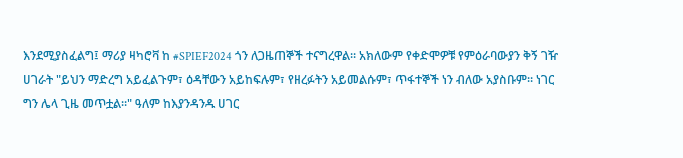እንደሚያስፈልግ፤ ማሪያ ዛካሮቫ ከ #SPIEF2024 ጎን ለጋዜጠኞች ተናግረዋል። አክለውም የቀድሞዎቹ የምዕራባውያን ቅኝ ገዥ ሀገራት "ይህን ማድረግ አይፈልጉም፣ ዕዳቸውን አይከፍሉም፣ የዘረፉትን አይመልሱም፣ ጥፋተኞች ነን ብለው አያስቡም። ነገር ግን ሌላ ጊዜ መጥቷል።" ዓለም ከእያንዳንዱ ሀገር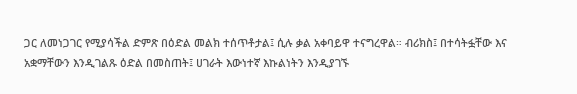ጋር ለመነጋገር የሚያሳችል ድምጽ በዕድል መልክ ተሰጥቶታል፤ ሲሉ ቃል አቀባይዋ ተናግረዋል። ብሪክስ፤ በተሳትፏቸው እና አቋማቸውን እንዲገልጹ ዕድል በመስጠት፤ ሀገራት እውነተኛ እኩልነትን እንዲያገኙ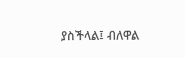ያስችላል፤ ብለዋል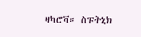ዛካሮቫ። ስፑትኒክ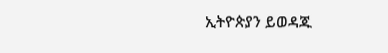ኢትዮጵያን ይወዳጁ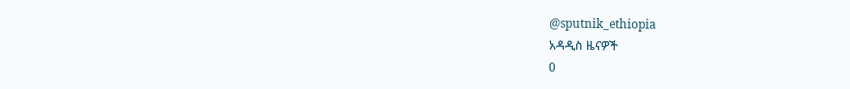@sputnik_ethiopia
አዳዲስ ዜናዎች
0